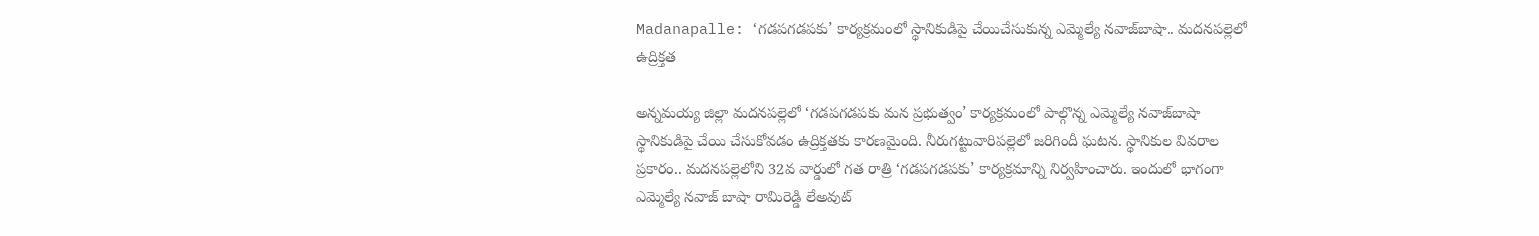Madanapalle: ‘గడపగడపకు’ కార్యక్రమంలో స్థానికుడిపై చేయిచేసుకున్న ఎమ్మెల్యే నవాజ్‌బాషా.. మదనపల్లెలో ఉద్రిక్తత

అన్నమయ్య జిల్లా మదనపల్లెలో ‘గడపగడపకు మన ప్రభుత్వం’ కార్యక్రమంలో పాల్గొన్న ఎమ్మెల్యే నవాజ్‌బాషా స్థానికుడిపై చేయి చేసుకోవడం ఉద్రిక్తతకు కారణమైంది. నీరుగట్టువారిపల్లెలో జరిగిందీ ఘటన. స్థానికుల వివరాల ప్రకారం.. మదనపల్లెలోని 32వ వార్డులో గత రాత్రి ‘గడపగడపకు’ కార్యక్రమాన్ని నిర్వహించారు. ఇందులో భాగంగా ఎమ్మెల్యే నవాజ్ బాషా రామిరెడ్డి లేఅవుట్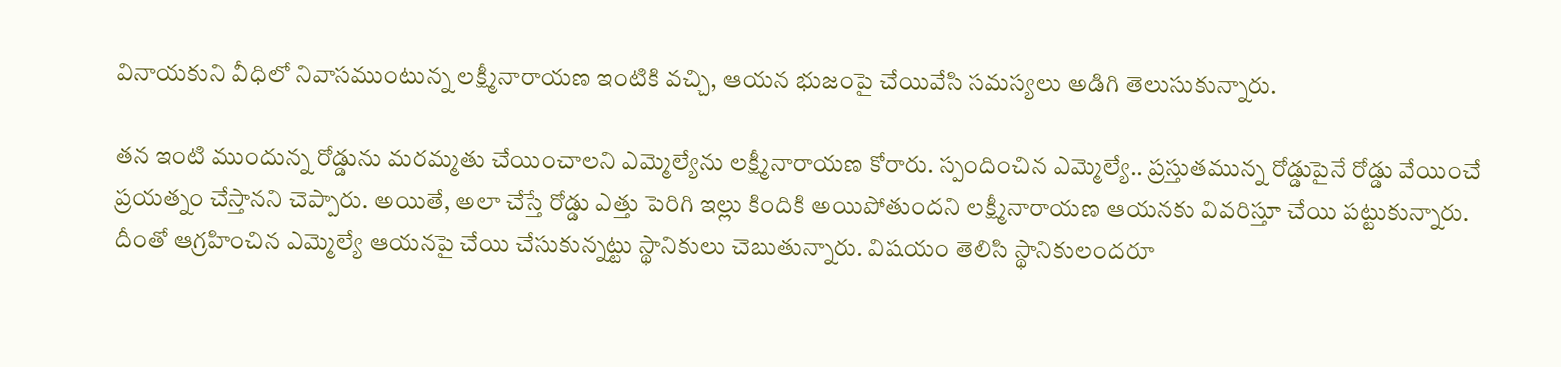వినాయకుని వీధిలో నివాసముంటున్న లక్ష్మీనారాయణ ఇంటికి వచ్చి, ఆయన భుజంపై చేయివేసి సమస్యలు అడిగి తెలుసుకున్నారు.

తన ఇంటి ముందున్న రోడ్డును మరమ్మతు చేయించాలని ఎమ్మెల్యేను లక్ష్మీనారాయణ కోరారు. స్పందించిన ఎమ్మెల్యే.. ప్రస్తుతమున్న రోడ్డుపైనే రోడ్డు వేయించే ప్రయత్నం చేస్తానని చెప్పారు. అయితే, అలా చేస్తే రోడ్డు ఎత్తు పెరిగి ఇల్లు కిందికి అయిపోతుందని లక్ష్మీనారాయణ ఆయనకు వివరిస్తూ చేయి పట్టుకున్నారు. దీంతో ఆగ్రహించిన ఎమ్మెల్యే ఆయనపై చేయి చేసుకున్నట్టు స్థానికులు చెబుతున్నారు. విషయం తెలిసి స్థానికులందరూ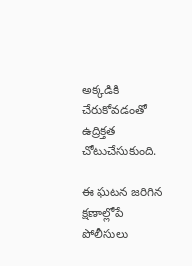అక్కడికి చేరుకోవడంతో ఉద్రిక్తత చోటుచేసుకుంది.

ఈ ఘటన జరిగిన క్షణాల్లోపే పోలీసులు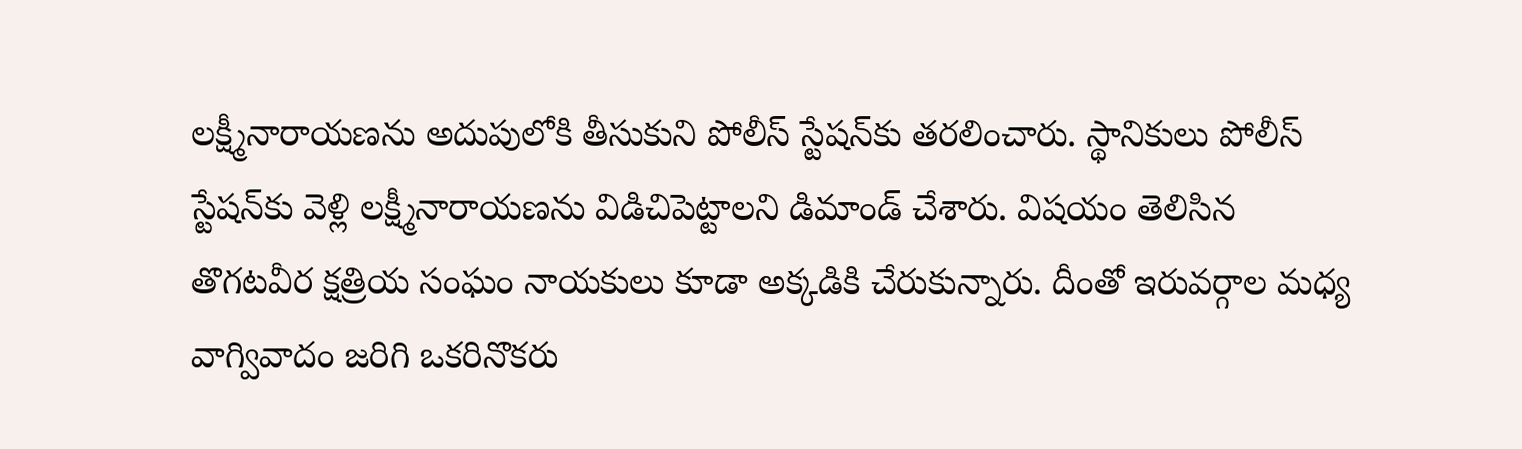లక్ష్మీనారాయణను అదుపులోకి తీసుకుని పోలీస్ స్టేషన్‌కు తరలించారు. స్థానికులు పోలీస్ స్టేషన్‌కు వెళ్లి లక్ష్మీనారాయణను విడిచిపెట్టాలని డిమాండ్ చేశారు. విషయం తెలిసిన తొగటవీర క్షత్రియ సంఘం నాయకులు కూడా అక్కడికి చేరుకున్నారు. దీంతో ఇరువర్గాల మధ్య వాగ్వివాదం జరిగి ఒకరినొకరు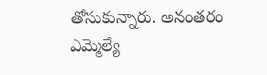తోసుకున్నారు. అనంతరం ఎమ్మెల్యే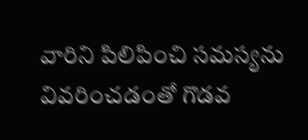వారిని పిలిపించి సమస్యను వివరించడంతో గొడవ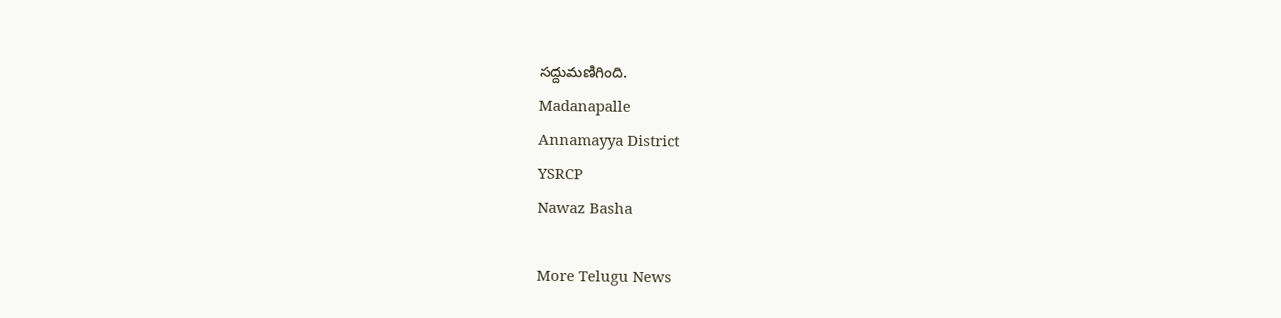సద్దుమణిగింది.
Madanapalle
Annamayya District
YSRCP
Nawaz Basha

More Telugu News